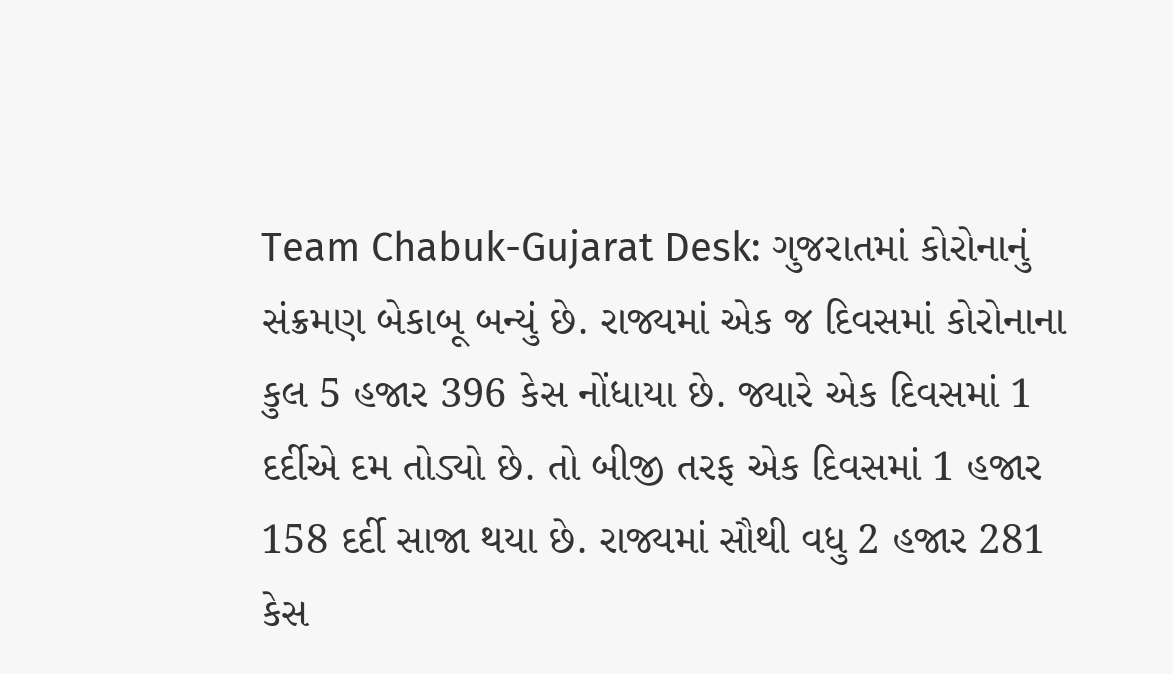Team Chabuk-Gujarat Desk: ગુજરાતમાં કોરોનાનું સંક્રમણ બેકાબૂ બન્યું છે. રાજ્યમાં એક જ દિવસમાં કોરોનાના કુલ 5 હજાર 396 કેસ નોંધાયા છે. જ્યારે એક દિવસમાં 1 દર્દીએ દમ તોડ્યો છે. તો બીજી તરફ એક દિવસમાં 1 હજાર 158 દર્દી સાજા થયા છે. રાજ્યમાં સૌથી વધુ 2 હજાર 281 કેસ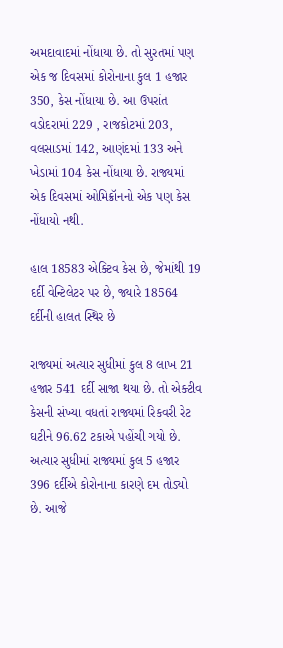અમદાવાદમાં નોંધાયા છે. તો સુરતમાં પણ એક જ દિવસમાં કોરોનાના કુલ 1 હજાર 350, કેસ નોંધાયા છે. આ ઉપરાંત વડોદરામાં 229 , રાજકોટમાં 203, વલસાડમાં 142, આણંદમાં 133 અને ખેડામાં 104 કેસ નોંધાયા છે. રાજ્યમાં એક દિવસમાં ઓમિક્રૉનનો એક પણ કેસ નોંધાયો નથી.

હાલ 18583 એક્ટિવ કેસ છે, જેમાંથી 19 દર્દી વેન્ટિલેટર પર છે, જ્યારે 18564 દર્દીની હાલત સ્થિર છે

રાજ્યમાં અત્યાર સુધીમાં કુલ 8 લાખ 21 હજાર 541 દર્દી સાજા થયા છે. તો એક્ટીવ કેસની સંખ્યા વધતાં રાજ્યમાં રિકવરી રેટ ઘટીને 96.62 ટકાએ પહોંચી ગયો છે. અત્યાર સુધીમાં રાજ્યમાં કુલ 5 હજાર 396 દર્દીએ કોરોનાના કારણે દમ તોડ્યો છે. આજે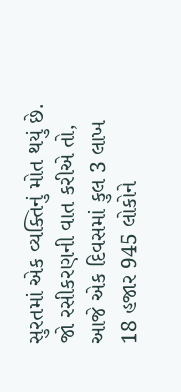સુરતમાં એક વ્યક્તિનું મોત થયું છે.
જો રસીકરણની વાત કરીએ તો, આજે એક દિવસમાં કુલ 3 લાખ 18 હજાર 945 લોકોને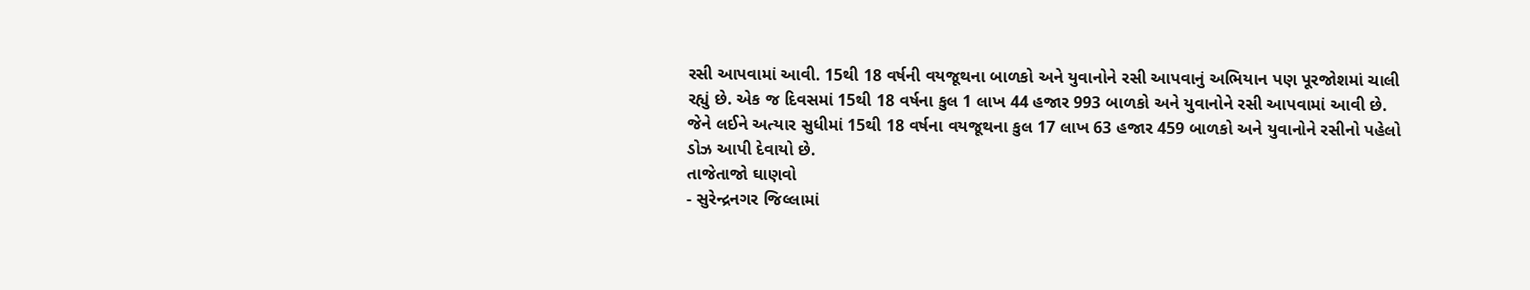રસી આપવામાં આવી. 15થી 18 વર્ષની વયજૂથના બાળકો અને યુવાનોને રસી આપવાનું અભિયાન પણ પૂરજોશમાં ચાલી રહ્યું છે. એક જ દિવસમાં 15થી 18 વર્ષના કુલ 1 લાખ 44 હજાર 993 બાળકો અને યુવાનોને રસી આપવામાં આવી છે. જેને લઈને અત્યાર સુધીમાં 15થી 18 વર્ષના વયજૂથના કુલ 17 લાખ 63 હજાર 459 બાળકો અને યુવાનોને રસીનો પહેલો ડોઝ આપી દેવાયો છે.
તાજેતાજો ઘાણવો
- સુરેન્દ્રનગર જિલ્લામાં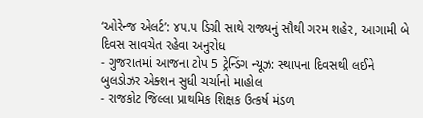‘ઓરેન્જ એલર્ટ’: ૪૫.૫ ડિગ્રી સાથે રાજ્યનું સૌથી ગરમ શહેર, આગામી બે દિવસ સાવચેત રહેવા અનુરોધ
- ગુજરાતમાં આજના ટોપ 5 ટ્રેન્ડિંગ ન્યૂઝ: સ્થાપના દિવસથી લઈને બુલડોઝર એક્શન સુધી ચર્ચાનો માહોલ
- રાજકોટ જિલ્લા પ્રાથમિક શિક્ષક ઉત્કર્ષ મંડળ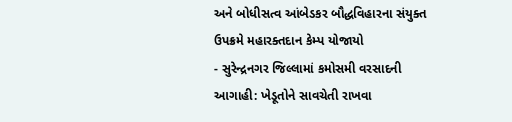અને બોધીસત્વ આંબેડકર બૌદ્ધવિહારના સંયુક્ત ઉપક્રમે મહારક્તદાન કેમ્પ યોજાયો
- સુરેન્દ્રનગર જિલ્લામાં કમોસમી વરસાદની આગાહી: ખેડૂતોને સાવચેતી રાખવા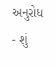અનુરોધ
- શું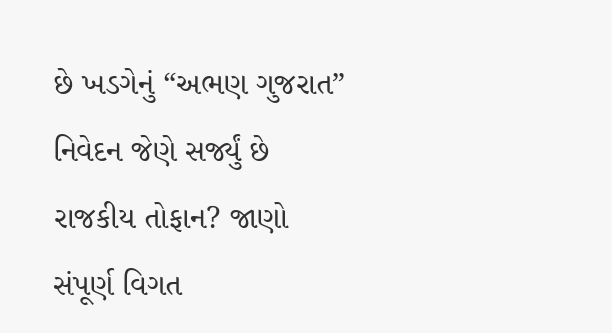છે ખડગેનું “અભણ ગુજરાત” નિવેદન જેણે સર્જ્યું છે રાજકીય તોફાન? જાણો સંપૂર્ણ વિગત